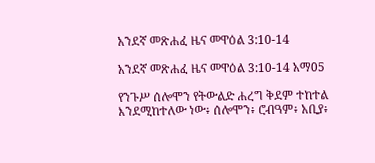አንደኛ መጽሐፈ ዜና መዋዕል 3:10-14

አንደኛ መጽሐፈ ዜና መዋዕል 3:10-14 አማ05

የንጉሥ ሰሎሞን የትውልድ ሐረግ ቅደም ተከተል እንደሚከተለው ነው፥ ሰሎሞን፥ ሮብዓም፥ አቢያ፥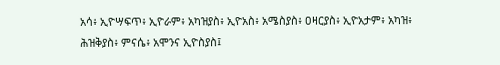አሳ፥ ኢዮሣፍጥ፥ ኢዮራም፥ አካዝያስ፥ ኢዮአስ፥ አሜስያስ፥ ዐዛርያስ፥ ኢዮአታም፥ አካዝ፥ ሕዝቅያስ፥ ምናሴ፥ አሞንና ኢዮስያስ፤